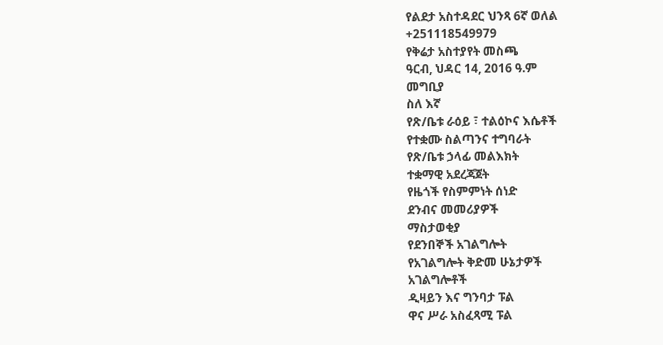የልደታ አስተዳደር ህንጻ 6ኛ ወለል
+251118549979
የቅሬታ አስተያየት መስጫ
ዓርብ, ህዳር 14, 2016 ዓ.ም
መግቢያ
ስለ እኛ
የጽ/ቤቱ ራዕይ ፣ ተልዕኮና እሴቶች
የተቋሙ ስልጣንና ተግባራት
የጽ/ቤቱ ኃላፊ መልእክት
ተቋማዊ አደረጃጀት
የዜጎች የስምምነት ሰነድ
ደንብና መመሪያዎች
ማስታወቂያ
የደንበኞች አገልግሎት
የአገልግሎት ቅድመ ሁኔታዎች
አገልግሎቶች
ዲዛይን እና ግንባታ ፑል
ዋና ሥራ አስፈጻሚ ፑል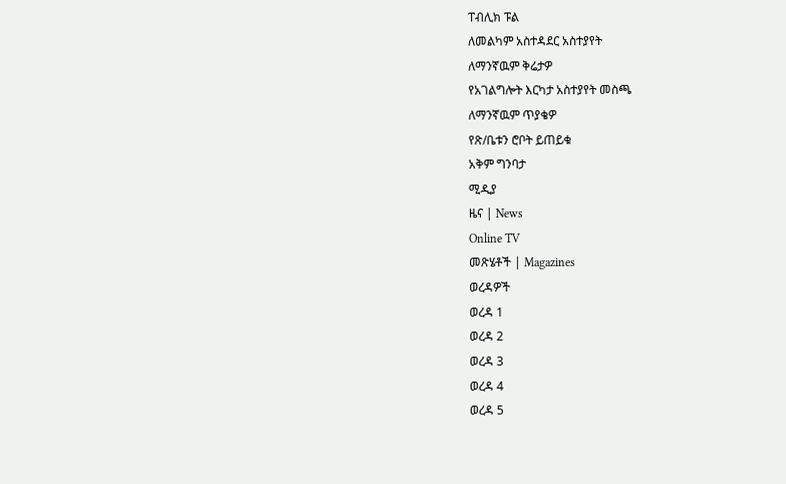ፐብሊክ ፑል
ለመልካም አስተዳደር አስተያየት
ለማንኛዉም ቅሬታዎ
የአገልግሎት እርካታ አስተያየት መስጫ
ለማንኛዉም ጥያቄዎ
የጽ/ቤቱን ሮቦት ይጠይቁ
አቅም ግንባታ
ሚዲያ
ዜና | News
Online TV
መጽሄቶች | Magazines
ወረዳዎች
ወረዳ 1
ወረዳ 2
ወረዳ 3
ወረዳ 4
ወረዳ 5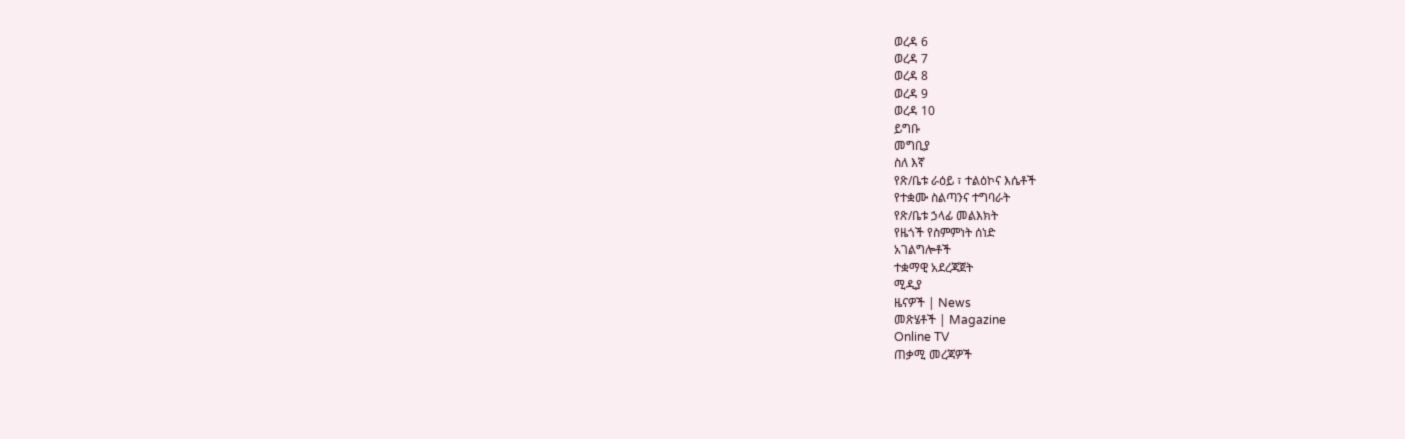ወረዳ 6
ወረዳ 7
ወረዳ 8
ወረዳ 9
ወረዳ 10
ይግቡ
መግቢያ
ስለ እኛ
የጽ/ቤቱ ራዕይ ፣ ተልዕኮና እሴቶች
የተቋሙ ስልጣንና ተግባራት
የጽ/ቤቱ ኃላፊ መልእክት
የዜጎች የስምምነት ሰነድ
አገልግሎቶች
ተቋማዊ አደረጃጀት
ሚዲያ
ዜናዎች | News
መጽሄቶች | Magazine
Online TV
ጠቃሚ መረጃዎች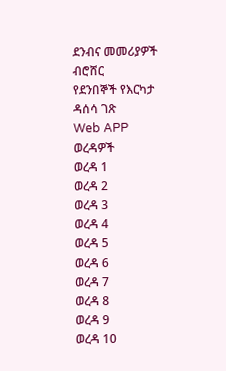ደንብና መመሪያዎች
ብሮሸር
የደንበኞች የእርካታ ዳሰሳ ገጽ
Web APP
ወረዳዎች
ወረዳ 1
ወረዳ 2
ወረዳ 3
ወረዳ 4
ወረዳ 5
ወረዳ 6
ወረዳ 7
ወረዳ 8
ወረዳ 9
ወረዳ 10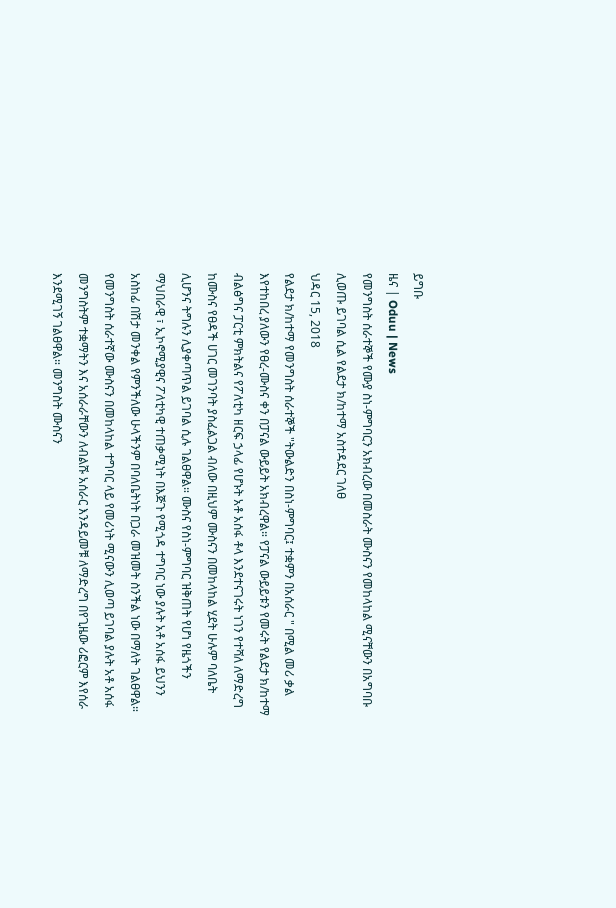ይግቡ
ዜና | Oduu | News
የመንግስት ሰራተኞች የሙያ ስነ-ምግባርን አክብረው በመስራት ሙስናን የመከላከል ሚናቸውን በአግባቡ ሊወጡ ይገባል ሲል የልደታ ክ/ከተማ አስተዳደር ገለፀ
ህዳር 15, 2018
የልደታ ክ/ከተማ የመንግስት ሰራተኞች "ትውልድን በስነ-ምግባር፤ ተቋምን በአሰራር " በሚል መሪ ቃል እየተከበረ ያለውን የፀረ-ሙስና ቀን በፓናል ውይይት አክብረዋል። የፓናል ውይይቱን የመሩት የልደታ ክ/ከተማ ብልፅግና ፓርቲ ምክትልና የፖለቲካ ዘርፍ ኃላፊ የሆኑት አቶ አሰፋ ቶላ እንደተናገሩት ነገን የተሻለ ለማድረግ ከሙስና የፀዳች ሀገር መገንባት ያስፈልጋል ብለው በዚህም ሙስናን በመከላከል ሂደት ሁሉም ባለቤት ሊሆንና ትግሉን ሊያቀጣጥል ይገባል ሲሉ ገልፀዋል። ሙስና የስነ-ምግባር ዝቅጠት የሆነ የዜጎችን ማህበራዊ ፣ ኢኮኖሚያዊና ፖለቲካዊ ተጠቃሚነት በእጅጉ የሚጎዳ ተግባር ነው ያሉት አቶ አሰፋ ይህንን አስከፊ በሽታ መንቀል የምንችለው ሁላችንም በባለቤትነት በጋራ መዝመት ስንችል ነው በማለት ገልፀዋል። የመንግስት ሰራተኛው ሙስናን በመከላከል ተግባር ላይ የመሪነት ሚናውን ሊወጣ ይገባል ያሉት አቶ አሰፋ መንግስትም ተቋማትን እና አሰራራቸውን ለብልሹ አሰራር እንዳይመቹ ለማድረግ በየጊዜው ሪፎርም እየሰራ እንደሚገኝ ገልፀዋል። መንግስት ሙስናን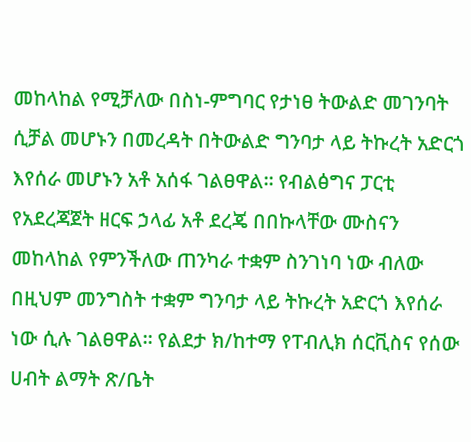መከላከል የሚቻለው በስነ-ምግባር የታነፀ ትውልድ መገንባት ሲቻል መሆኑን በመረዳት በትውልድ ግንባታ ላይ ትኩረት አድርጎ እየሰራ መሆኑን አቶ አሰፋ ገልፀዋል። የብልፅግና ፓርቲ የአደረጃጀት ዘርፍ ኃላፊ አቶ ደረጄ በበኩላቸው ሙስናን መከላከል የምንችለው ጠንካራ ተቋም ስንገነባ ነው ብለው በዚህም መንግስት ተቋም ግንባታ ላይ ትኩረት አድርጎ እየሰራ ነው ሲሉ ገልፀዋል። የልደታ ክ/ከተማ የፐብሊክ ሰርቪስና የሰው ሀብት ልማት ጽ/ቤት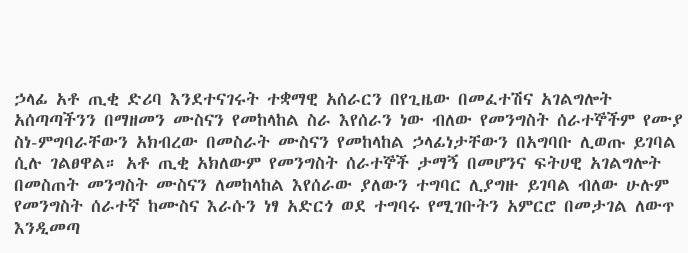ኃላፊ አቶ ጢቂ ድሪባ እንደተናገሩት ተቋማዊ አሰራርን በየጊዜው በመፈተሽና አገልግሎት አሰጣጣችንን በማዘመን ሙስናን የመከላከል ስራ እየሰራን ነው ብለው የመንግስት ሰራተኞችም የሙያ ስነ-ምግባራቸውን አክብረው በመስራት ሙስናን የመከላከል ኃላፊነታቸውን በአግባቡ ሊወጡ ይገባል ሲሉ ገልፀዋል። አቶ ጢቂ አክለውም የመንግስት ሰራተኞች ታማኝ በመሆንና ፍትሀዊ አገልግሎት በመስጠት መንግስት ሙስናን ለመከላከል እየሰራው ያለውን ተግባር ሊያግዙ ይገባል ብለው ሁሉም የመንግስት ሰራተኛ ከሙስና እራሱን ነፃ አድርጎ ወደ ተግባሩ የሚገቡትን አምርሮ በመታገል ለውጥ እንዲመጣ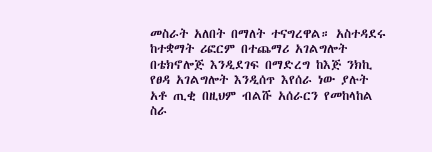መስራት አለበት በማለት ተናግረዋል። አስተዳደሩ ከተቋማት ሪፎርም በተጨማሪ አገልግሎት በቴክኖሎጅ እንዲደገፍ በማድረግ ከእጅ ንክኪ የፀዳ አገልግሎት እንዲሰጥ እየሰራ ነው ያሉት አቶ ጢቂ በዚህም ብልሹ አሰራርን የመከላከል ስራ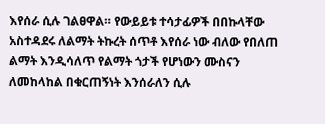እየሰራ ሲሉ ገልፀዋል። የውይይቱ ተሳታፊዎች በበኩላቸው አስተዳደሩ ለልማት ትኩረት ሰጥቶ እየሰራ ነው ብለው የበለጠ ልማት እንዲሳለጥ የልማት ጎታች የሆነውን ሙስናን ለመከላከል በቁርጠኝነት እንሰራለን ሲሉ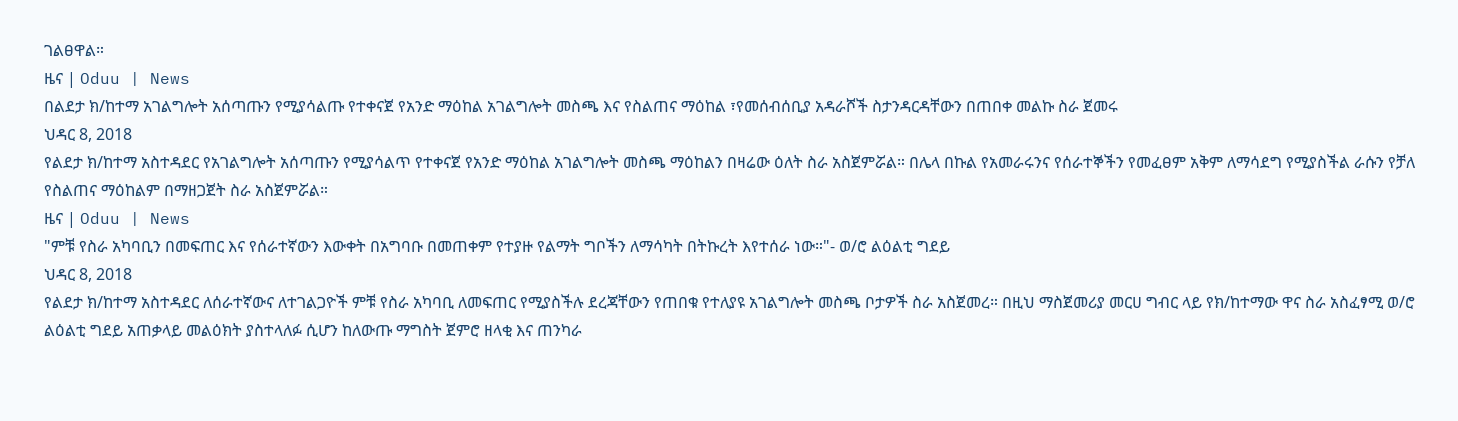ገልፀዋል።
ዜና | Oduu | News
በልደታ ክ/ከተማ አገልግሎት አሰጣጡን የሚያሳልጡ የተቀናጀ የአንድ ማዕከል አገልግሎት መስጫ እና የስልጠና ማዕከል ፣የመሰብሰቢያ አዳራሾች ስታንዳርዳቸውን በጠበቀ መልኩ ስራ ጀመሩ
ህዳር 8, 2018
የልደታ ክ/ከተማ አስተዳደር የአገልግሎት አሰጣጡን የሚያሳልጥ የተቀናጀ የአንድ ማዕከል አገልግሎት መስጫ ማዕከልን በዛሬው ዕለት ስራ አስጀምሯል። በሌላ በኩል የአመራሩንና የሰራተኞችን የመፈፀም አቅም ለማሳደግ የሚያስችል ራሱን የቻለ የስልጠና ማዕከልም በማዘጋጀት ስራ አስጀምሯል።
ዜና | Oduu | News
"ምቹ የስራ አካባቢን በመፍጠር እና የሰራተኛውን እውቀት በአግባቡ በመጠቀም የተያዙ የልማት ግቦችን ለማሳካት በትኩረት እየተሰራ ነው።"- ወ/ሮ ልዕልቲ ግደይ
ህዳር 8, 2018
የልደታ ክ/ከተማ አስተዳደር ለሰራተኛውና ለተገልጋዮች ምቹ የስራ አካባቢ ለመፍጠር የሚያስችሉ ደረጃቸውን የጠበቁ የተለያዩ አገልግሎት መስጫ ቦታዎች ስራ አስጀመረ። በዚህ ማስጀመሪያ መርሀ ግብር ላይ የክ/ከተማው ዋና ስራ አስፈፃሚ ወ/ሮ ልዕልቲ ግደይ አጠቃላይ መልዕክት ያስተላለፉ ሲሆን ከለውጡ ማግስት ጀምሮ ዘላቂ እና ጠንካራ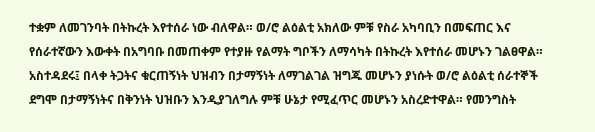ተቋም ለመገንባት በትኩረት እየተሰራ ነው ብለዋል። ወ/ሮ ልዕልቲ አክለው ምቹ የስራ አካባቢን በመፍጠር እና የሰራተኛውን እውቀት በአግባቡ በመጠቀም የተያዙ የልማት ግቦችን ለማሳካት በትኩረት እየተሰራ መሆኑን ገልፀዋል። አስተዳደሩ፤ በላቀ ትጋትና ቁርጠኝነት ህዝብን በታማኝነት ለማገልገል ዝግጁ መሆኑን ያነሱት ወ/ሮ ልዕልቲ ሰራተኞች ደግሞ በታማኝነትና በቅንነት ህዝቡን እንዲያገለግሉ ምቹ ሁኔታ የሚፈጥር መሆኑን አስረድተዋል። የመንግስት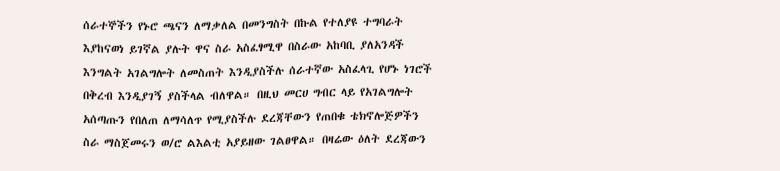ሰራተኞችን የኑሮ ጫናን ለማቃለል በመንግስት በኩል የተለያዩ ተግባራት እያከናወነ ይገኛል ያሉት ዋና ስራ አስፈፃሚዋ በስራው አከባቢ ያለአንዳች እንግልት አገልግሎት ለመስጠት እንዲያስችሉ ሰራተኛው አስፈላጊ የሆኑ ነገሮች በቅረብ እንዲያገኝ ያስችላል ብለዋል። በዚህ መርሀ ግብር ላይ የአገልግሎት አሰጣጡን የበለጠ ለማሳለጥ የሚያስችሉ ደረጃቸውን የጠበቁ ቴክኖሎጅዎችን ስራ ማስጀመሩን ወ/ሮ ልእልቲ አያይዘው ገልፀዋል። በዛሬው ዕለት ደረጃውን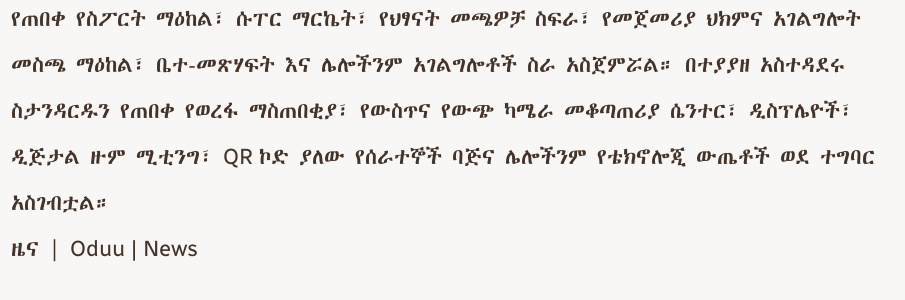የጠበቀ የስፖርት ማዕከል፣ ሱፐር ማርኬት፣ የህፃናት መጫዎቻ ስፍራ፣ የመጀመሪያ ህክምና አገልግሎት መስጫ ማዕከል፣ ቤተ-መጽሃፍት እና ሌሎችንም አገልግሎቶች ስራ አስጀምሯል። በተያያዘ አስተዳደሩ ስታንዳርዱን የጠበቀ የወረፋ ማስጠበቂያ፣ የውስጥና የውጭ ካሜራ መቆጣጠሪያ ሴንተር፣ ዲስፕሌዮች፣ ዲጅታል ዙም ሚቲንግ፣ QR ኮድ ያለው የሰራተኞች ባጅና ሌሎችንም የቴክኖሎጂ ውጤቶች ወደ ተግባር አስገብቷል።
ዜና | Oduu | News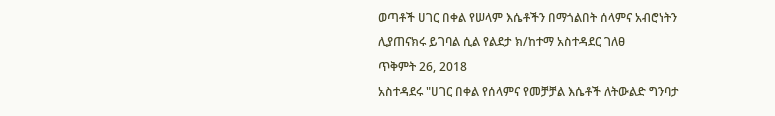ወጣቶች ሀገር በቀል የሠላም እሴቶችን በማጎልበት ሰላምና አብሮነትን ሊያጠናክሩ ይገባል ሲል የልደታ ክ/ከተማ አስተዳደር ገለፀ
ጥቅምት 26, 2018
አስተዳደሩ "ሀገር በቀል የሰላምና የመቻቻል እሴቶች ለትውልድ ግንባታ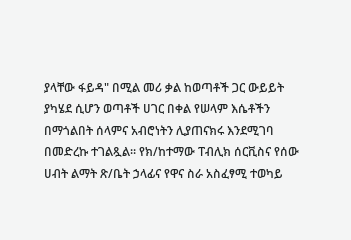ያላቸው ፋይዳ" በሚል መሪ ቃል ከወጣቶች ጋር ውይይት ያካሄደ ሲሆን ወጣቶች ሀገር በቀል የሠላም እሴቶችን በማጎልበት ሰላምና አብሮነትን ሊያጠናክሩ እንደሚገባ በመድረኩ ተገልጿል። የክ/ከተማው ፐብሊክ ሰርቪስና የሰው ሀብት ልማት ጽ/ቤት ኃላፊና የዋና ስራ አስፈፃሚ ተወካይ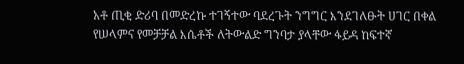አቶ ጢቂ ድሪባ በመድረኩ ተገኝተው ባደረጉት ንግግር እንደገለፁት ሀገር በቀል የሠላምና የመቻቻል እሴቶች ለትውልድ ግንባታ ያላቸው ፋይዳ ከፍተኛ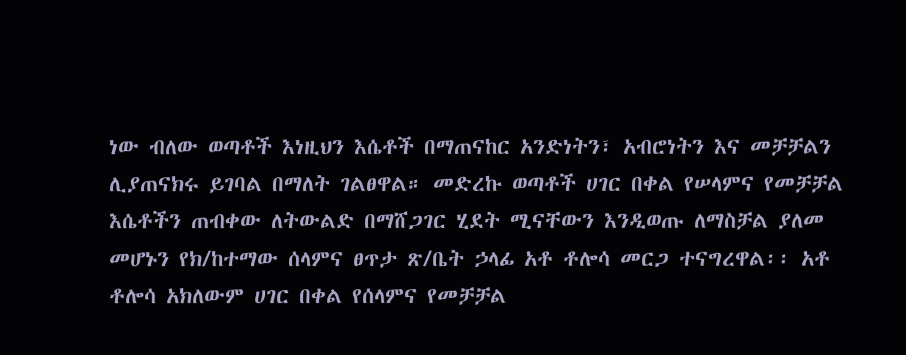ነው ብለው ወጣቶች እነዚህን እሴቶች በማጠናከር አንድነትን፣ አብሮነትን እና መቻቻልን ሊያጠናክሩ ይገባል በማለት ገልፀዋል። መድረኩ ወጣቶች ሀገር በቀል የሠላምና የመቻቻል እሴቶችን ጠብቀው ለትውልድ በማሸጋገር ሂደት ሚናቸውን እንዲወጡ ለማስቻል ያለመ መሆኑን የክ/ከተማው ሰላምና ፀጥታ ጽ/ቤት ኃላፊ አቶ ቶሎሳ መርጋ ተናግረዋል፡፡ አቶ ቶሎሳ አክለውም ሀገር በቀል የሰላምና የመቻቻል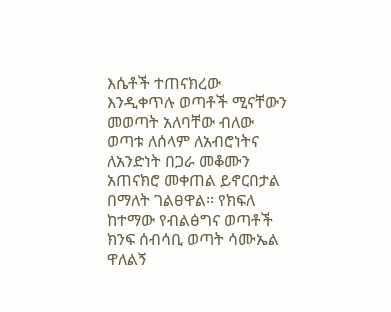እሴቶች ተጠናክረው እንዲቀጥሉ ወጣቶች ሚናቸውን መወጣት አለባቸው ብለው ወጣቱ ለሰላም ለአብሮነትና ለአንድነት በጋራ መቆሙን አጠናክሮ መቀጠል ይኖርበታል በማለት ገልፀዋል። የክፍለ ከተማው የብልፅግና ወጣቶች ክንፍ ሰብሳቢ ወጣት ሳሙኤል ዋለልኝ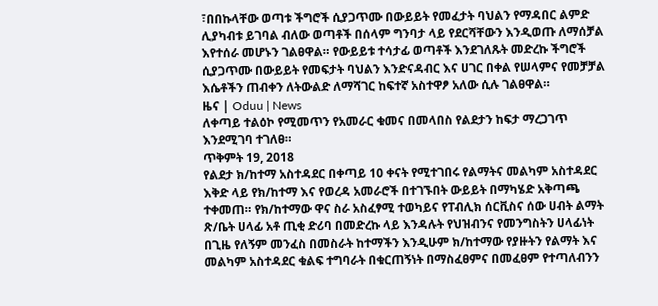፣በበኩላቸው ወጣቱ ችግሮች ሲያጋጥሙ በውይይት የመፈታት ባህልን የማዳበር ልምድ ሊያካብቱ ይገባል ብለው ወጣቶች በሰላም ግንባታ ላይ የደርሻቸውን እንዲወጡ ለማሰቻል እየተሰራ መሆኑን ገልፀዋል። የውይይቱ ተሳታፊ ወጣቶች እንደገለጹት መድረኩ ችግሮች ሲያጋጥሙ በውይይት የመፍታት ባህልን እንድናዳብር እና ሀገር በቀል የሠላምና የመቻቻል እሴቶችን ጠብቀን ለትውልድ ለማሻገር ከፍተኛ አስተዋፆ አለው ሲሉ ገልፀዋል።
ዜና | Oduu | News
ለቀጣይ ተልዕኮ የሚመጥን የአመራር ቁመና በመላበስ የልደታን ከፍታ ማረጋገጥ እንደሚገባ ተገለፀ።
ጥቅምት 19, 2018
የልደታ ክ/ከተማ አስተዳደር በቀጣይ 10 ቀናት የሚተገበሩ የልማትና መልካም አስተዳደር እቅድ ላይ የክ/ከተማ እና የወረዳ አመራሮች በተገኙበት ውይይት በማካሄድ አቅጣጫ ተቀመጠ። የክ/ከተማው ዋና ስራ አስፈፃሚ ተወካይና የፐብሊክ ሰርቪስና ሰው ሀብት ልማት ጽ/ቤት ሀላፊ አቶ ጢቂ ድሪባ በመድረኩ ላይ እንዳሉት የህዝብንና የመንግስትን ሀላፊነት በጊዜ የለኝም መንፈስ በመስራት ከተማችን እንዲሁም ክ/ከተማው የያዙትን የልማት እና መልካም አስተዳደር ቁልፍ ተግባራት በቁርጠኝነት በማስፈፀምና በመፈፀም የተጣለብንን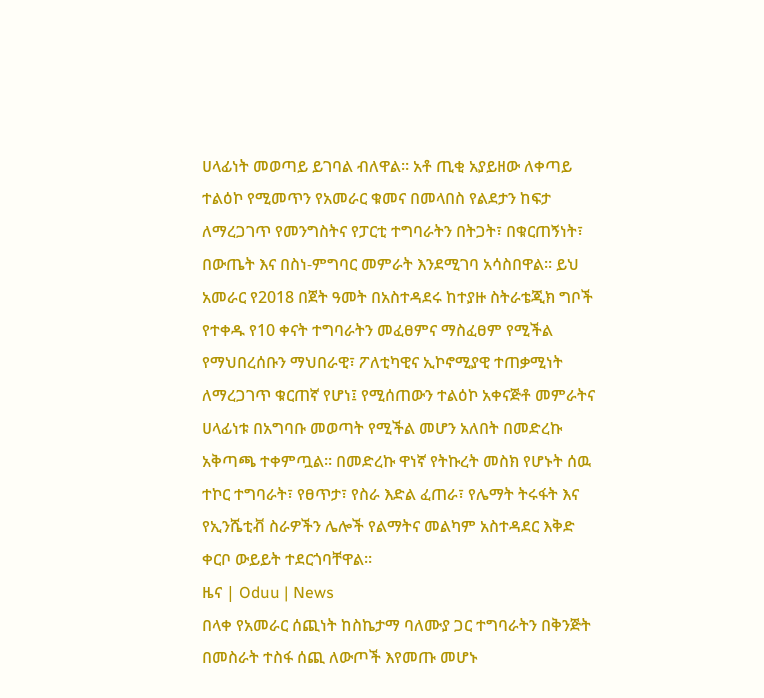ሀላፊነት መወጣይ ይገባል ብለዋል። አቶ ጢቂ አያይዘው ለቀጣይ ተልዕኮ የሚመጥን የአመራር ቁመና በመላበስ የልደታን ከፍታ ለማረጋገጥ የመንግስትና የፓርቲ ተግባራትን በትጋት፣ በቁርጠኝነት፣ በውጤት እና በስነ-ምግባር መምራት እንደሚገባ አሳስበዋል። ይህ አመራር የ2018 በጀት ዓመት በአስተዳደሩ ከተያዙ ስትራቴጂክ ግቦች የተቀዱ የ10 ቀናት ተግባራትን መፈፀምና ማስፈፀም የሚችል የማህበረሰቡን ማህበራዊ፣ ፖለቲካዊና ኢኮኖሚያዊ ተጠቃሚነት ለማረጋገጥ ቁርጠኛ የሆነ፤ የሚሰጠውን ተልዕኮ አቀናጅቶ መምራትና ሀላፊነቱ በአግባቡ መወጣት የሚችል መሆን አለበት በመድረኩ አቅጣጫ ተቀምጧል። በመድረኩ ዋነኛ የትኩረት መስክ የሆኑት ሰዉ ተኮር ተግባራት፣ የፀጥታ፣ የስራ እድል ፈጠራ፣ የሌማት ትሩፋት እና የኢንሼቲቭ ስራዎችን ሌሎች የልማትና መልካም አስተዳደር እቅድ ቀርቦ ውይይት ተደርጎባቸዋል።
ዜና | Oduu | News
በላቀ የአመራር ሰጪነት ከስኬታማ ባለሙያ ጋር ተግባራትን በቅንጅት በመስራት ተስፋ ሰጪ ለውጦች እየመጡ መሆኑ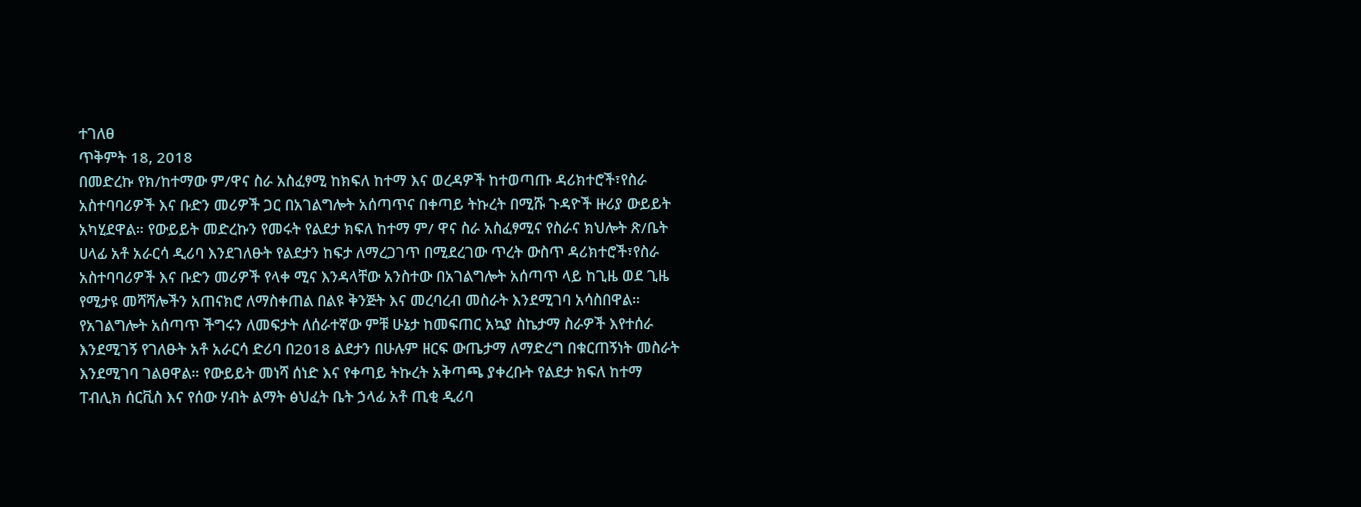ተገለፀ
ጥቅምት 18, 2018
በመድረኩ የክ/ከተማው ም/ዋና ስራ አስፈፃሚ ከክፍለ ከተማ እና ወረዳዎች ከተወጣጡ ዳሪክተሮች፣የስራ አስተባባሪዎች እና ቡድን መሪዎች ጋር በአገልግሎት አሰጣጥና በቀጣይ ትኩረት በሚሹ ጉዳዮች ዙሪያ ውይይት አካሂደዋል። የውይይት መድረኩን የመሩት የልደታ ክፍለ ከተማ ም/ ዋና ስራ አስፈፃሚና የስራና ክህሎት ጽ/ቤት ሀላፊ አቶ አራርሳ ዲሪባ እንደገለፁት የልደታን ከፍታ ለማረጋገጥ በሚደረገው ጥረት ውስጥ ዳሪክተሮች፣የስራ አስተባባሪዎች እና ቡድን መሪዎች የላቀ ሚና እንዳላቸው አንስተው በአገልግሎት አሰጣጥ ላይ ከጊዜ ወደ ጊዜ የሚታዩ መሻሻሎችን አጠናክሮ ለማስቀጠል በልዩ ቅንጅት እና መረባረብ መስራት እንደሚገባ አሳስበዋል። የአገልግሎት አሰጣጥ ችግሩን ለመፍታት ለሰራተኛው ምቹ ሁኔታ ከመፍጠር አኳያ ስኬታማ ስራዎች እየተሰራ እንደሚገኝ የገለፁት አቶ አራርሳ ድሪባ በ2018 ልደታን በሁሉም ዘርፍ ውጤታማ ለማድረግ በቁርጠኝነት መስራት እንደሚገባ ገልፀዋል። የውይይት መነሻ ሰነድ እና የቀጣይ ትኩረት አቅጣጫ ያቀረቡት የልደታ ክፍለ ከተማ ፐብሊክ ሰርቪስ እና የሰው ሃብት ልማት ፅህፈት ቤት ኃላፊ አቶ ጢቂ ዲሪባ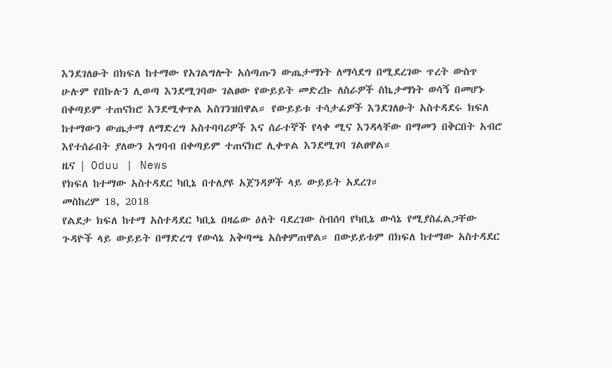እንደገለፁት በክፍለ ከተማው የአገልግሎት አሰጣጡን ውጤታማነት ለማሳደግ በሚደረገው ጥረት ውስጥ ሁሉም የበኩሉን ሊወጣ እንደሚገባው ገልፀው የውይይት መድረኩ ለስራዎች ስኬታማነት ወሳኝ በመሆኑ በቀጣይም ተጠናክሮ እንደሚቀጥል አስገንዝበዋል። የውይይቱ ተሳታፊዎች እንደገለፁት አስተዳደሩ ክፍለ ከተማውን ውጤታማ ለማድረግ አስተባባሪዎች እና ሰራተኞች የላቀ ሚና እንዳላቸው በማመን በቅርበት አብሮ እየተሰራበት ያለውን አግባብ በቀጣይም ተጠናክሮ ሊቀጥል እንደሚገባ ገልፀዋል።
ዜና | Oduu | News
የክፍለ ከተማው አስተዳደር ካቢኔ በተለያዩ አጀንዳዎች ላይ ውይይት አደረገ።
መስከረም 18, 2018
የልደታ ክፍለ ከተማ አስተዳደር ካቢኔ በዛሬው ዕለት ባደረገው ስብሰባ የካቢኔ ውሳኔ የሚያስፈልጋቸው ጉዳዮች ላይ ውይይት በማድረግ የውሳኔ አቅጣጫ አስቀምጠዋል። በውይይቱም በክፍለ ከተማው አስተዳደር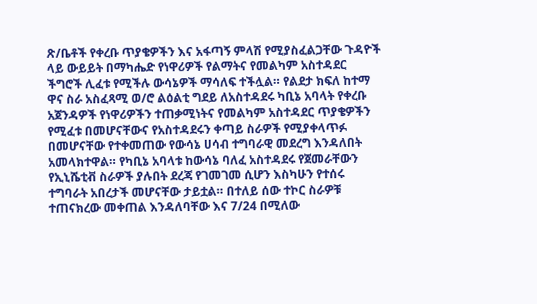ጽ/ቤቶች የቀረቡ ጥያቄዎችን እና አፋጣኝ ምላሽ የሚያስፈልጋቸው ጉዳዮች ላይ ውይይት በማካሔድ የነዋሪዎች የልማትና የመልካም አስተዳደር ችግሮች ሊፈቱ የሚችሉ ውሳኔዎች ማሳለፍ ተችሏል። የልደታ ክፍለ ከተማ ዋና ስራ አስፈጻሚ ወ/ሮ ልዕልቲ ግደይ ለአስተዳደሩ ካቢኔ አባላት የቀረቡ አጀንዳዎች የነዋሪዎችን ተጠቃሚነትና የመልካም አስተዳደር ጥያቄዎችን የሚፈቱ በመሆናቸውና የአስተዳደሩን ቀጣይ ስራዎች የሚያቀላጥፉ በመሆናቸው የተቀመጠው የውሳኔ ሀሳብ ተግባራዊ መደረግ እንዳለበት አመላክተዋል። የካቢኔ አባላቱ ከውሳኔ ባለፈ አስተዳደሩ የጀመራቸውን የኢኒሼቲቭ ስራዎች ያሉበት ደረጃ የገመገመ ሲሆን እስካሁን የተሰሩ ተግባራት አበረታች መሆናቸው ታይቷል። በተለይ ሰው ተኮር ስራዎቹ ተጠናክረው መቀጠል እንዳለባቸው እና 7/24 በሚለው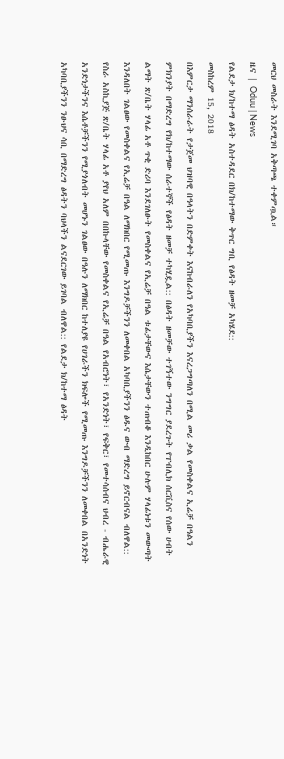መርህ መስራት እንደሚገባ አቅጣጫ ተቀምጧል።
ዜና | Oduu | News
የልደታ ክ/ከተማ ፅዳት አስተዳደር በክ/ከተማው ቅጥር ግቢ የፅዳት ዘመቻ አካሄደ::
መስከረም 15, 2018
በእምርታ ማንሰራራት የታጀመ ህዝባዊ በዓላትን በድምቀት እናከብራለን የአካባቢያችን እናረጋግጣለን በሚል መሪ ቃል የመስቀልና ኢሬቻ በዓልን ምክንያት በማድረግ የክ/ከተማው ሰራተኞች የፅዳት ዘመቻ ተካሂዷል:: በፅዳት ዘመቻው ተገኝተው ንግግር ያደረጉት የፐብሊክ ሰርቪስና የሰው ሀብት ልማት ጽ/ቤት ሃላፊ አቶ ጥቂ ድሪባ እንደገለፁት የመስቀልና የኢሬቻ በዓል ቱፊታቸውና እሴታቸውን ተጠብቆ እንዲከበር ሁሉም ሃላፊነቱን መውጣት እንዳለበት ገልፀው የመስቀልና የኢሬቻ በዓል ለማክበር የሚመጡ እንግዶቻችንን ለመቀበል አካባቢያችንን ፅዱና ውብ ማድረግ ይኖርብናል ብለዋል:: የስራ አስኪያጅ ጽ/ቤት ሃላፊ አቶ ያየህ አለም በበኩላቸው የመስቀልና የኢሬቻ በዓል የአብሮነት፣ የአንድነት፣ የፍቅር፣ የመተሳሰብና ህብረ - ብሔራዊ አንድነታችንና እሴቶቻችንን የሚያጎለብት መሆኑን ገልፀው በዓሉን ለማክበር ከተለያዩ የሀገራችን ክፍሎች የሚመጡ እንግዶቻችንን ለመቀበል በአንድነት አካባቢያችንን ንፁህና ሳቢ በማድረግ ፅዳትን ባህላችን ልናደርገው ይገባል ብለዋል:: የልደታ ክ/ከተማ ፅዳት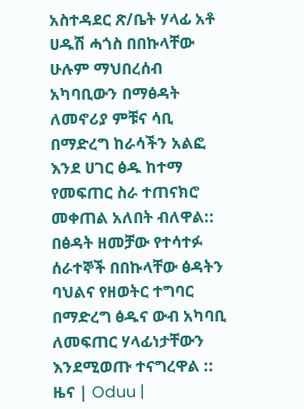አስተዳደር ጽ/ቤት ሃላፊ አቶ ሀዱሽ ሓጎስ በበኩላቸው ሁሉም ማህበረሰብ አካባቢውን በማፅዳት ለመኖሪያ ምቹና ሳቢ በማድረግ ከራሳችን አልፎ እንደ ሀገር ፅዱ ከተማ የመፍጠር ስራ ተጠናክሮ መቀጠል አለበት ብለዋል:: በፅዳት ዘመቻው የተሳተፉ ሰራተኞች በበኩላቸው ፅዳትን ባህልና የዘወትር ተግባር በማድረግ ፅዱና ውብ አካባቢ ለመፍጠር ሃላፊነታቸውን እንደሚወጡ ተናግረዋል ::
ዜና | Oduu |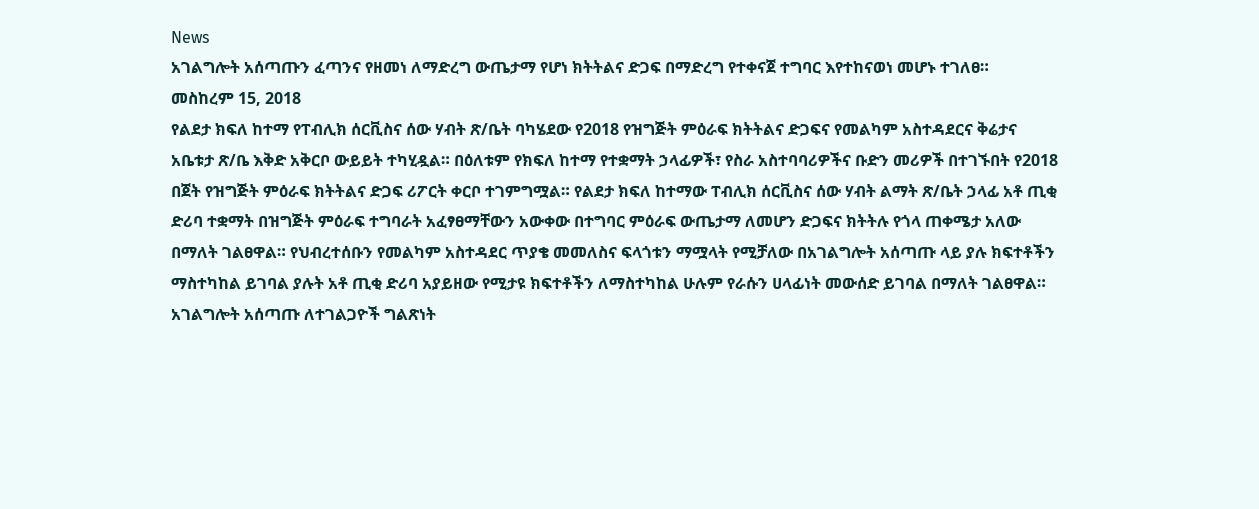News
አገልግሎት አሰጣጡን ፈጣንና የዘመነ ለማድረግ ውጤታማ የሆነ ክትትልና ድጋፍ በማድረግ የተቀናጀ ተግባር እየተከናወነ መሆኑ ተገለፀ።
መስከረም 15, 2018
የልደታ ክፍለ ከተማ የፐብሊክ ሰርቪስና ሰው ሃብት ጽ/ቤት ባካሄደው የ2018 የዝግጅት ምዕራፍ ክትትልና ድጋፍና የመልካም አስተዳደርና ቅሬታና አቤቱታ ጽ/ቤ እቅድ አቅርቦ ውይይት ተካሂዷል። በዕለቱም የክፍለ ከተማ የተቋማት ኃላፊዎች፣ የስራ አስተባባሪዎችና ቡድን መሪዎች በተገኙበት የ2018 በጀት የዝግጅት ምዕራፍ ክትትልና ድጋፍ ሪፖርት ቀርቦ ተገምግሟል። የልደታ ክፍለ ከተማው ፐብሊክ ሰርቪስና ሰው ሃብት ልማት ጽ/ቤት ኃላፊ አቶ ጢቂ ድሪባ ተቋማት በዝግጅት ምዕራፍ ተግባራት አፈፃፀማቸውን አውቀው በተግባር ምዕራፍ ውጤታማ ለመሆን ድጋፍና ክትትሉ የጎላ ጠቀሜታ አለው በማለት ገልፀዋል። የህብረተሰቡን የመልካም አስተዳደር ጥያቄ መመለስና ፍላጎቱን ማሟላት የሚቻለው በአገልግሎት አሰጣጡ ላይ ያሉ ክፍተቶችን ማስተካከል ይገባል ያሉት አቶ ጢቂ ድሪባ አያይዘው የሚታዩ ክፍተቶችን ለማስተካከል ሁሉም የራሱን ሀላፊነት መውሰድ ይገባል በማለት ገልፀዋል። አገልግሎት አሰጣጡ ለተገልጋዮች ግልጽነት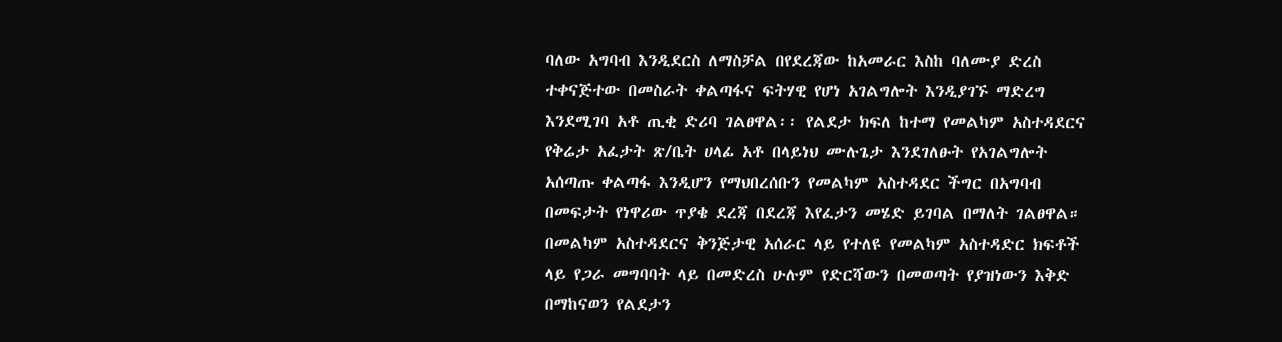ባለው አግባብ እንዲደርስ ለማስቻል በየደረጃው ከአመራር እስከ ባለሙያ ድረስ ተቀናጅተው በመስራት ቀልጣፋና ፍትሃዊ የሆነ አገልግሎት እንዲያገኙ ማድረግ እንደሚገባ አቶ ጢቂ ድሪባ ገልፀዋል፡፡ የልደታ ክፍለ ከተማ የመልካም አስተዳደርና የቅሬታ አፈታት ጽ/ቤት ሀላፊ አቶ በላይነህ ሙሉጌታ እንደገለፁት የአገልግሎት አሰጣጡ ቀልጣፋ እንዲሆን የማህበረሰቡን የመልካም አስተዳደር ችግር በአግባብ በመፍታት የነዋሪው ጥያቄ ደረጃ በደረጃ እየፈታን መሄድ ይገባል በማለት ገልፀዋል። በመልካም አስተዳደርና ቅንጅታዊ አሰራር ላይ የተለዩ የመልካም አስተዳድር ክፍቶች ላይ የጋራ መግባባት ላይ በመድረስ ሁሉም የድርሻውን በመወጣት የያዝነውን እቅድ በማከናወን የልደታን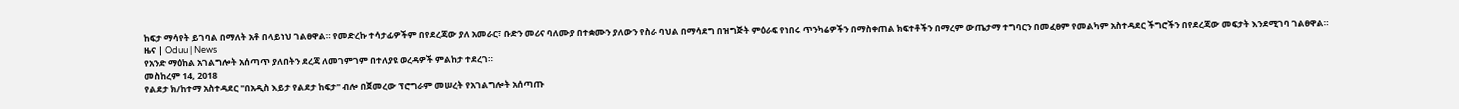ከፍታ ማሳየት ይገባል በማለት አቶ በላይነህ ገልፀዋል። የመድረኩ ተሳታፊዎችም በየደረጃው ያለ አመራር፣ ቡድን መሪና ባለሙያ በተቋሙን ያለውን የስራ ባህል በማሳደግ በዝግጅት ምዕራፍ የነበሩ ጥንካሬዎችን በማስቀጠል ክፍተቶችን በማረም ውጤታማ ተግባርን በመፈፀም የመልካም አስተዳደር ችግሮችን በየደረጃው መፍታት እንደሚገባ ገልፀዋል።
ዜና | Oduu | News
የአንድ ማዕከል አገልግሎት አሰጣጥ ያለበትን ደረጃ ለመገምገም በተለያዩ ወረዳዎች ምልከታ ተደረገ።
መስከረም 14, 2018
የልደታ ክ/ከተማ አስተዳደር "በአዲስ እይታ የልደታ ከፍታ" ብሎ በጀመረው ፕሮግራም መሠረት የአገልግሎት አሰጣጡ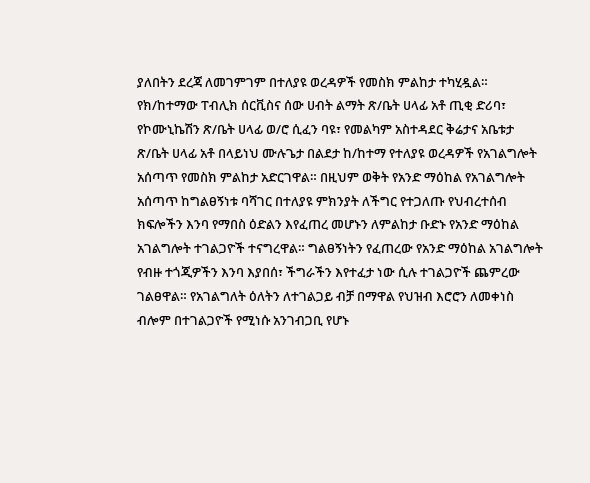ያለበትን ደረጃ ለመገምገም በተለያዩ ወረዳዎች የመስክ ምልከታ ተካሂዷል። የክ/ከተማው ፐብሊክ ሰርቪስና ሰው ሀብት ልማት ጽ/ቤት ሀላፊ አቶ ጢቂ ድሪባ፣ የኮሙኒኬሽን ጽ/ቤት ሀላፊ ወ/ሮ ሲፈን ባዩ፣ የመልካም አስተዳደር ቅሬታና አቤቱታ ጽ/ቤት ሀላፊ አቶ በላይነህ ሙሉጌታ በልደታ ከ/ከተማ የተለያዩ ወረዳዎች የአገልግሎት አሰጣጥ የመስክ ምልከታ አድርገዋል። በዚህም ወቅት የአንድ ማዕከል የአገልግሎት አሰጣጥ ከግልፀኝነቱ ባሻገር በተለያዩ ምክንያት ለችግር የተጋለጡ የህብረተሰብ ክፍሎችን እንባ የማበስ ዕድልን እየፈጠረ መሆኑን ለምልከታ ቡድኑ የአንድ ማዕከል አገልግሎት ተገልጋዮች ተናግረዋል። ግልፀኝነትን የፈጠረው የአንድ ማዕከል አገልግሎት የብዙ ተጎጂዎችን እንባ እያበሰ፣ ችግራችን እየተፈታ ነው ሲሉ ተገልጋዮች ጨምረው ገልፀዋል። የአገልግለት ዕለትን ለተገልጋይ ብቻ በማዋል የህዝብ እሮሮን ለመቀነስ ብሎም በተገልጋዮች የሚነሱ አንገብጋቢ የሆኑ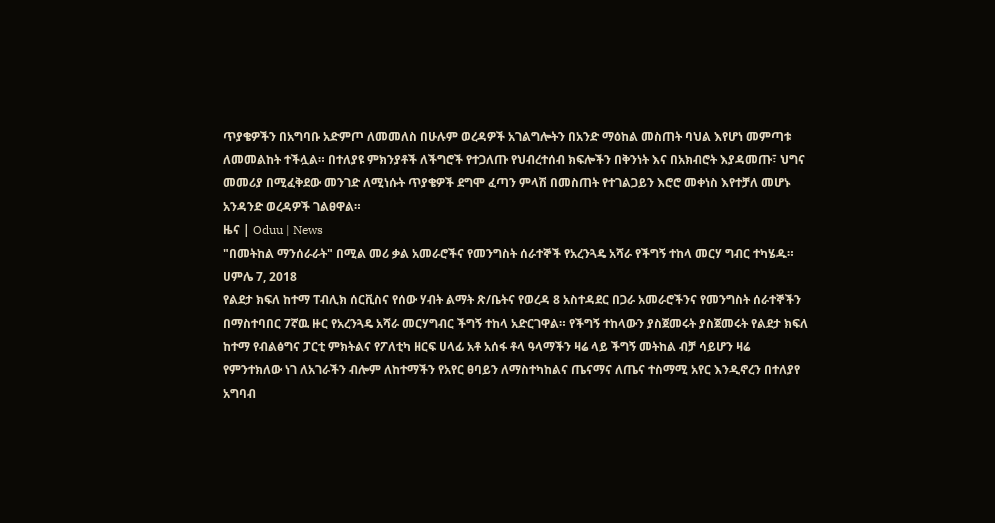ጥያቄዎችን በአግባቡ አድምጦ ለመመለስ በሁሉም ወረዳዎች አገልግሎትን በአንድ ማዕከል መስጠት ባህል እየሆነ መምጣቱ ለመመልከት ተችሏል። በተለያዩ ምክንያቶች ለችግሮች የተጋለጡ የህብረተሰብ ክፍሎችን በቅንነት እና በአክብሮት እያዳመጡ፣ ህግና መመሪያ በሚፈቅደው መንገድ ለሚነሱት ጥያቄዎች ደግሞ ፈጣን ምላሽ በመስጠት የተገልጋይን እሮሮ መቀነስ እየተቻለ መሆኑ አንዳንድ ወረዳዎች ገልፀዋል።
ዜና | Oduu | News
"በመትከል ማንሰራራት" በሚል መሪ ቃል አመራሮችና የመንግስት ሰራተኞች የአረንጓዴ አሻራ የችግኝ ተከላ መርሃ ግብር ተካሄዱ።
ሀምሌ 7, 2018
የልደታ ክፍለ ከተማ ፐብሊክ ሰርቪስና የሰው ሃብት ልማት ጽ/ቤትና የወረዳ 8 አስተዳደር በጋራ አመራሮችንና የመንግስት ሰራተኞችን በማስተባበር 7ኛዉ ዙር የአረንጓዴ አሻራ መርሃግብር ችግኝ ተከላ አድርገዋል። የችግኝ ተከላውን ያስጀመሩት ያስጀመሩት የልደታ ክፍለ ከተማ የብልፅግና ፓርቲ ምክትልና የፖለቲካ ዘርፍ ሀላፊ አቶ አሰፋ ቶላ ዓላማችን ዛሬ ላይ ችግኝ መትከል ብቻ ሳይሆን ዛሬ የምንተክለው ነገ ለአገራችን ብሎም ለከተማችን የአየር ፀባይን ለማስተካከልና ጤናማና ለጤና ተስማሚ አየር እንዲኖረን በተለያየ አግባብ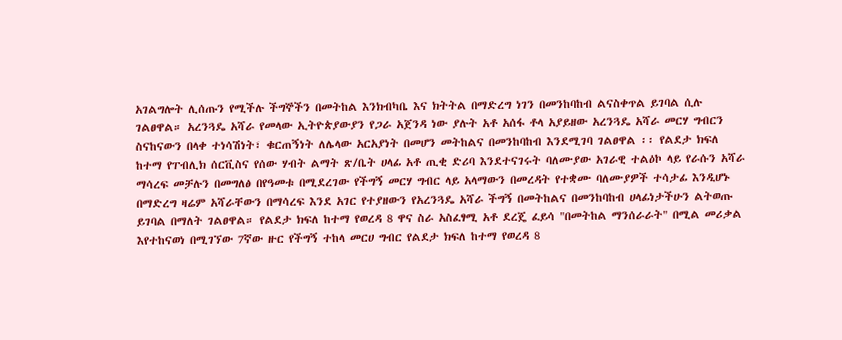አገልግሎት ሊሰጡን የሚችሉ ችግኞችን በመትከል እንክብካቤ እና ክትትል በማድረግ ነገን በመንከባከብ ልናስቀጥል ይገባል ሲሉ ገልፀዋል። አረንጓዴ አሻራ የመላው ኢትዮጵያውያን የጋራ አጀንዳ ነው ያሉት አቶ አሰፋ ቶላ አያይዘው አረንጓዴ አሻራ መርሃ ግብርን ስናከናውን በላቀ ተነሳሽነት፣ ቁርጠኝነት ለሌላው አርአያነት በመሆን መትከልና በመንከባከብ እንደሚገባ ገልፀዋል ፡፡ የልደታ ክፍለ ከተማ የፐብሊክ ሰርቪስና የሰው ሃብት ልማት ጽ/ቤት ሀላፊ አቶ ጢቂ ድሪባ እንደተናገሩት ባለሙያው አገራዊ ተልዕኮ ላይ የራሱን አሻራ ማሳረፍ መቻሉን በመግለፅ በየዓመቱ በሚደረገው የችግኝ መርሃ ግብር ላይ አላማውን በመረዳት የተቋሙ ባለሙያዎች ተሳታፊ እንዲሆኑ በማድረግ ዛሬም አሻራቸውን በማሳረፍ እንደ አገር የተያዘውን የአረንጓዴ አሻራ ችግኝ በመትከልና በመንከባከብ ሀላፊነታችሁን ልትወጡ ይገባል በማለት ገልፀዋል። የልደታ ክፍለ ከተማ የወረዳ 8 ዋና ስራ አስፈፃሚ አቶ ደረጄ ፈይሳ "በመትከል ማንሰራራት" በሚል መሪቃል እየተከናወነ በሚገኘው 7ኛው ዙር የችግኝ ተከላ መርሀ ግብር የልደታ ክፍለ ከተማ የወረዳ 8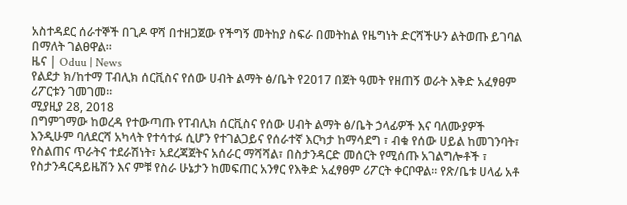አስተዳደር ሰራተኞች በጊዶ ዋሻ በተዘጋጀው የችግኝ መትከያ ስፍራ በመትከል የዜግነት ድርሻችሁን ልትወጡ ይገባል በማለት ገልፀዋል።
ዜና | Oduu | News
የልደታ ክ/ከተማ ፐብሊክ ሰርቪስና የሰው ሀብት ልማት ፅ/ቤት የ2017 በጀት ዓመት የዘጠኝ ወራት እቅድ አፈፃፀም ሪፖርቱን ገመገመ።
ሚያዚያ 28, 2018
በግምገማው ከወረዳ የተውጣጡ የፐብሊክ ሰርቪስና የሰው ሀብት ልማት ፅ/ቤት ኃላፊዎች እና ባለሙያዎች እንዲሁም ባለደርሻ አካላት የተሳተፉ ሲሆን የተገልጋይና የሰራተኛ እርካታ ከማሳደግ ፣ ብቁ የሰው ሀይል ከመገንባት፣ የስልጠና ጥራትና ተደራሽነት፣ አደረጃጀትና አሰራር ማሻሻል፣ በስታንዳርድ መሰርት የሚሰጡ አገልግሎቶች ፣ የስታንዳርዳይዜሽን እና ምቹ የስራ ሁኔታን ከመፍጠር አንፃር የእቅድ አፈፃፀም ሪፖርት ቀርቦዋል። የጽ/ቤቱ ሀላፊ አቶ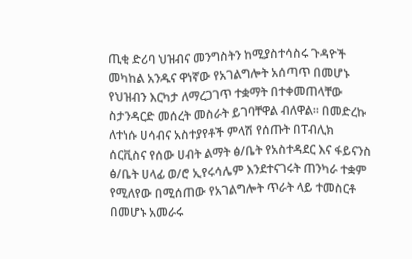ጢቂ ድሪባ ህዝብና መንግስትን ከሚያስተሳስሩ ጉዳዮች መካከል አንዱና ዋነኛው የአገልግሎት አሰጣጥ በመሆኑ የህዝብን እርካታ ለማረጋገጥ ተቋማት በተቀመጠላቸው ስታንዳርድ መሰረት መስራት ይገባቸዋል ብለዋል። በመድረኩ ለተነሱ ሀሳብና አስተያየቶች ምላሽ የሰጡት በፐብሊክ ሰርቪስና የሰው ሀብት ልማት ፅ/ቤት የአስተዳደር እና ፋይናንስ ፅ/ቤት ሀላፊ ወ/ሮ ኢየሩሳሌም እንደተናገሩት ጠንካራ ተቋም የሚለየው በሚሰጠው የአገልግሎት ጥራት ላይ ተመስርቶ በመሆኑ አመራሩ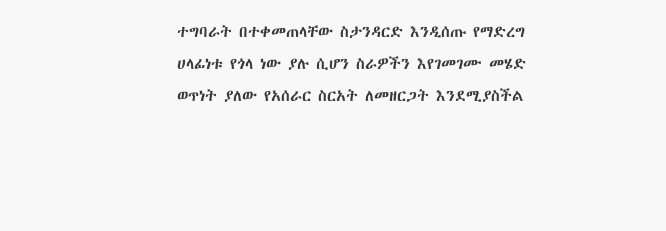ተግባራት በተቀመጠላቸው ስታንዳርድ እንዲሰጡ የማድረግ ሀላፊነቱ የጎላ ነው ያሉ ሲሆን ስራዎችን እየገመገሙ መሄድ ወጥነት ያለው የአሰራር ስርአት ለመዘርጋት እንደሚያስችል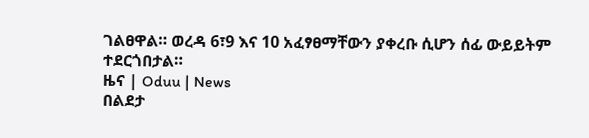ገልፀዋል። ወረዳ 6፣9 እና 10 አፈፃፀማቸውን ያቀረቡ ሲሆን ሰፊ ውይይትም ተደርጎበታል።
ዜና | Oduu | News
በልደታ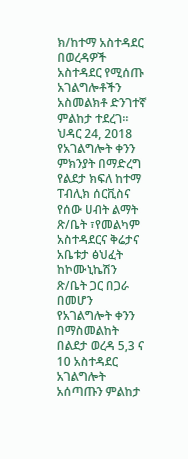ክ/ከተማ አስተዳደር በወረዳዎች አስተዳደር የሚሰጡ አገልግሎቶችን አስመልክቶ ድንገተኛ ምልከታ ተደረገ።
ህዳር 24, 2018
የአገልግሎት ቀንን ምክንያት በማድረግ የልደታ ክፍለ ከተማ ፐብሊክ ሰርቪስና የሰው ሀብት ልማት ጽ/ቤት ፣የመልካም አስተዳደርና ቅሬታና አቤቱታ ፅህፈት ከኮሙኒኬሽን ጽ/ቤት ጋር በጋራ በመሆን የአገልግሎት ቀንን በማስመልከት በልደታ ወረዳ 5,3 ና 10 አስተዳደር አገልግሎት አሰጣጡን ምልከታ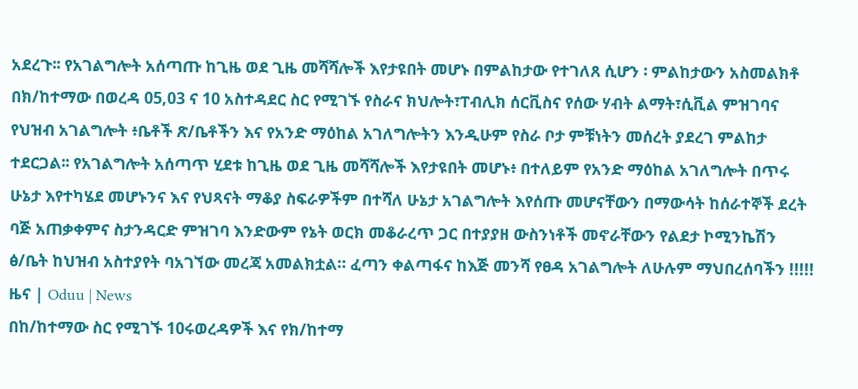አደረጉ፡፡ የአገልግሎት አሰጣጡ ከጊዜ ወደ ጊዜ መሻሻሎች እየታዩበት መሆኑ በምልከታው የተገለጸ ሲሆን ፡ ምልከታውን አስመልክቶ በክ/ከተማው በወረዳ 05,03 ና 10 አስተዳደር ስር የሚገኙ የስራና ክህሎት፣ፐብሊክ ሰርቪስና የሰው ሃብት ልማት፣ሲቪል ምዝገባና የህዝብ አገልግሎት ፥ቤቶች ጽ/ቤቶችን እና የአንድ ማዕከል አገለግሎትን እንዲሁም የስራ ቦታ ምቹነትን መሰረት ያደረገ ምልከታ ተደርጋል፡፡ የአገልግሎት አሰጣጥ ሂደቱ ከጊዜ ወደ ጊዜ መሻሻሎች እየታዩበት መሆኑ፥ በተለይም የአንድ ማዕከል አገለግሎት በጥሩ ሁኔታ እየተካሄደ መሆኑንና እና የህጻናት ማቆያ ስፍራዎችም በተሻለ ሁኔታ አገልግሎት እየሰጡ መሆናቸውን በማውሳት ከሰራተኞች ደረት ባጅ አጠቃቀምና ስታንዳርድ ምዝገባ እንድውም የኔት ወርክ መቆራረጥ ጋር በተያያዘ ውስንነቶች መኖራቸውን የልደታ ኮሚንኬሽን ፅ/ቤት ከህዝብ አስተያየት ባአገኘው መረጃ አመልክቷል። ፈጣን ቀልጣፋና ከእጅ መንሻ የፀዳ አገልግሎት ለሁሉም ማህበረሰባችን !!!!!
ዜና | Oduu | News
በከ/ከተማው ስር የሚገኙ 10ሩወረዳዎች እና የክ/ከተማ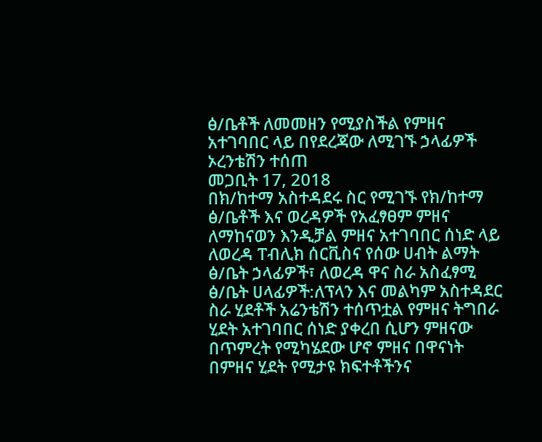ፅ/ቤቶች ለመመዘን የሚያስችል የምዘና አተገባበር ላይ በየደረጃው ለሚገኙ ኃላፊዎች ኦረንቴሽን ተሰጠ
መጋቢት 17, 2018
በክ/ከተማ አስተዳደሩ ስር የሚገኙ የክ/ከተማ ፅ/ቤቶች እና ወረዳዎች የአፈፃፀም ምዘና ለማከናወን እንዲቻል ምዘና አተገባበር ሰነድ ላይ ለወረዳ ፐብሊክ ሰርቪስና የሰው ሀብት ልማት ፅ/ቤት ኃላፊዎች፣ ለወረዳ ዋና ስራ አስፈፃሚ ፅ/ቤት ሀላፊዎች:ለፕላን እና መልካም አስተዳደር ስራ ሂደቶች አሬንቴሽን ተሰጥቷል የምዘና ትግበራ ሂደት አተገባበር ሰነድ ያቀረበ ሲሆን ምዘናው በጥምረት የሚካሄደው ሆኖ ምዘና በዋናነት በምዘና ሂደት የሚታዩ ክፍተቶችንና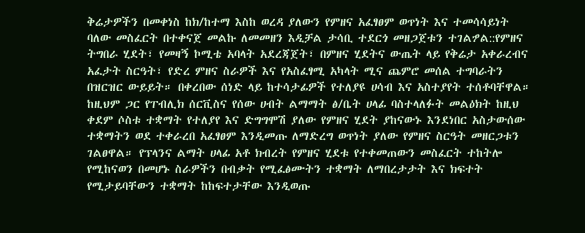ቅሬታዎችን በመቀነስ ከክ/ከተማ እስከ ወረዳ ያለውን የምዘና አፈፃፀም ወጥነት እና ተመሳሳይነት ባለው መስፈርት በተቀናጀ መልኩ ለመመዘን እዲቻል ታሳቢ ተደርጎ መዘጋጀቱን ተገልፇል::የምዘና ትግበራ ሂደት፣ የመዛኝ ኮሚቴ አባላት አደረጃጀት፣ በምዘና ሂደትና ውጤት ላይ የቅሬታ አቀራረብና አፈታት ስርዓት፣ የድረ ምዘና ስራዎች እና የአስፈፃሚ አካላት ሚና ጨምሮ መሰል ተግባራትን በዝርዝር ውይይት። በቀረበው ሰነድ ላይ ከተሳታፊዎች የተለያዩ ሀሳብ እና አስተያየት ተሰቶባቸዋል። ከዚህም ጋር የፐብሊክ ሰርቪስና የሰው ሀብት ልማማት ፅ/ቤት ሀላፊ ባስተላለፉት መልዕክት ከዚህ ቀደም ሶስቱ ተቋማት የተለያየ እና ድግግሞሽ ያለው የምዘና ሂደት ያከናውኑ እንደነበር አስታውሰው ተቋማትን ወደ ተቀራረበ አፈፃፀም እንዲመጡ ለማድረግ ወጥነት ያለው የምዘና ስርዓት መዘርጋቱን ገልፀዋል። የፕላንና ልማት ሀላፊ አቶ ክብረት የምዘና ሂደቱ የተቀመጠውን መስፈርት ተከትሎ የሚከናወን በመሆኑ ስራዎችን በብቃት የሚፈፅሙትን ተቋማት ለማበረታታት እና ክፍተት የሚታይባቸውን ተቋማት ከከፍተታቸው እንዲወጡ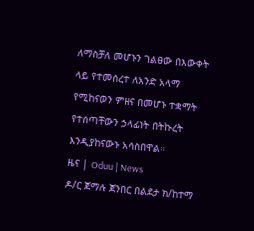ለማስቻለ መሆኑን ገልፀው በእውቀት ላይ የተመሰረተ ለአንድ አላማ የሚከናወን ምዘና በመሆኑ ተቋማት የተሰጣቸውን ኃላፊነት በትኩረት እንዲያከናውኑ አሳስበዋል።
ዜና | Oduu | News
ዶ/ር ጀማሉ ጀንበር በልደታ ክ/ከተማ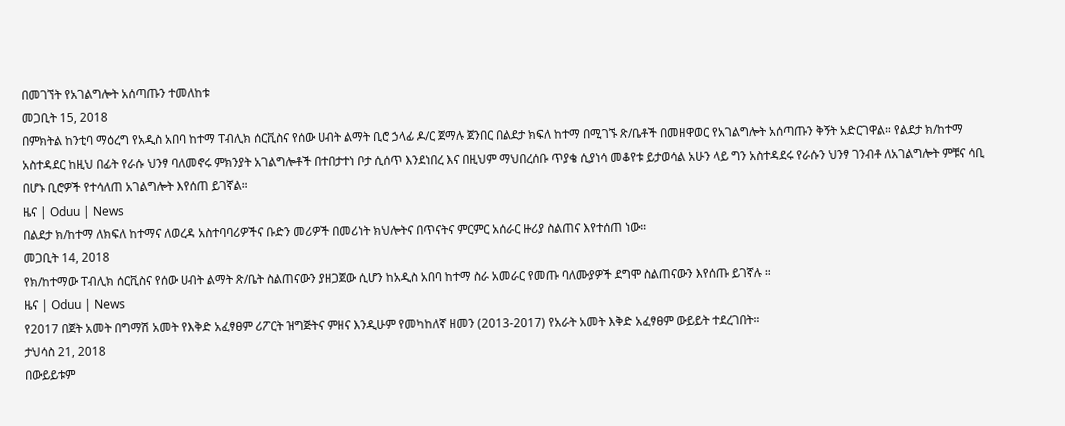በመገኘት የአገልግሎት አሰጣጡን ተመለከቱ
መጋቢት 15, 2018
በምክትል ከንቲባ ማዕረግ የአዲስ አበባ ከተማ ፐብሊክ ሰርቪስና የሰው ሀብት ልማት ቢሮ ኃላፊ ዶ/ር ጀማሉ ጀንበር በልደታ ክፍለ ከተማ በሚገኙ ጽ/ቤቶች በመዘዋወር የአገልግሎት አሰጣጡን ቅኝት አድርገዋል። የልደታ ክ/ከተማ አስተዳደር ከዚህ በፊት የራሱ ህንፃ ባለመኖሩ ምክንያት አገልግሎቶች በተበታተነ ቦታ ሲሰጥ እንደነበረ እና በዚህም ማህበረሰቡ ጥያቄ ሲያነሳ መቆየቱ ይታወሳል አሁን ላይ ግን አስተዳደሩ የራሱን ህንፃ ገንብቶ ለአገልግሎት ምቹና ሳቢ በሆኑ ቢሮዎች የተሳለጠ አገልግሎት እየሰጠ ይገኛል።
ዜና | Oduu | News
በልደታ ክ/ከተማ ለክፍለ ከተማና ለወረዳ አስተባባሪዎችና ቡድን መሪዎች በመሪነት ክህሎትና በጥናትና ምርምር አሰራር ዙሪያ ስልጠና እየተሰጠ ነው።
መጋቢት 14, 2018
የክ/ከተማው ፐብሊክ ሰርቪስና የሰው ሀብት ልማት ጽ/ቤት ስልጠናውን ያዘጋጀው ሲሆን ከአዲስ አበባ ከተማ ስራ አመራር የመጡ ባለሙያዎች ደግሞ ስልጠናውን እየሰጡ ይገኛሉ ።
ዜና | Oduu | News
የ2017 በጀት አመት በግማሽ አመት የእቅድ አፈፃፀም ሪፖርት ዝግጅትና ምዘና እንዲሁም የመካከለኛ ዘመን (2013-2017) የአራት አመት እቅድ አፈፃፀም ውይይት ተደረገበት።
ታህሳስ 21, 2018
በውይይቱም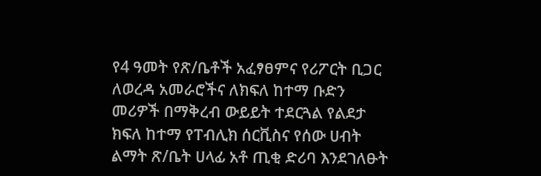የ4 ዓመት የጽ/ቤቶች አፈፃፀምና የሪፖርት ቢጋር ለወረዳ አመራሮችና ለክፍለ ከተማ ቡድን መሪዎች በማቅረብ ውይይት ተደርጓል የልደታ ክፍለ ከተማ የፐብሊክ ሰርቪስና የሰው ሀብት ልማት ጽ/ቤት ሀላፊ አቶ ጢቂ ድሪባ እንደገለፁት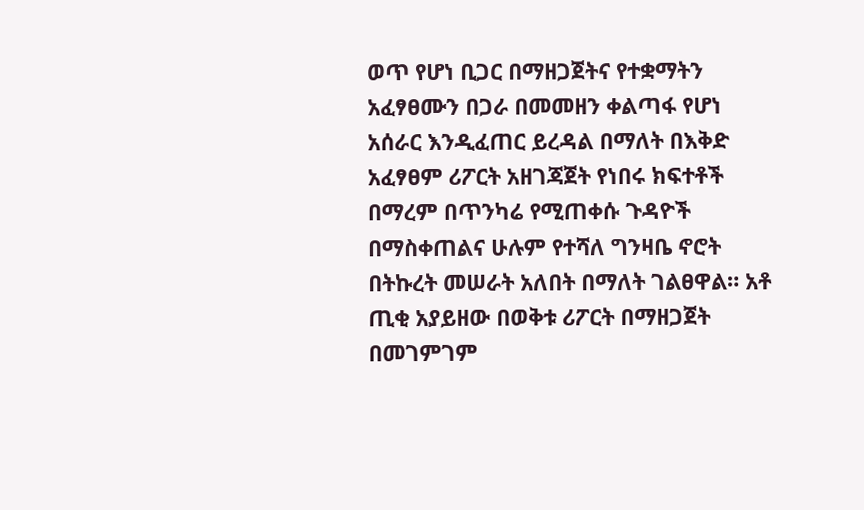ወጥ የሆነ ቢጋር በማዘጋጀትና የተቋማትን አፈፃፀሙን በጋራ በመመዘን ቀልጣፋ የሆነ አሰራር እንዲፈጠር ይረዳል በማለት በእቅድ አፈፃፀም ሪፖርት አዘገጃጀት የነበሩ ክፍተቶች በማረም በጥንካሬ የሚጠቀሱ ጉዳዮች በማስቀጠልና ሁሉም የተሻለ ግንዛቤ ኖሮት በትኩረት መሠራት አለበት በማለት ገልፀዋል። አቶ ጢቂ አያይዘው በወቅቱ ሪፖርት በማዘጋጀት በመገምገም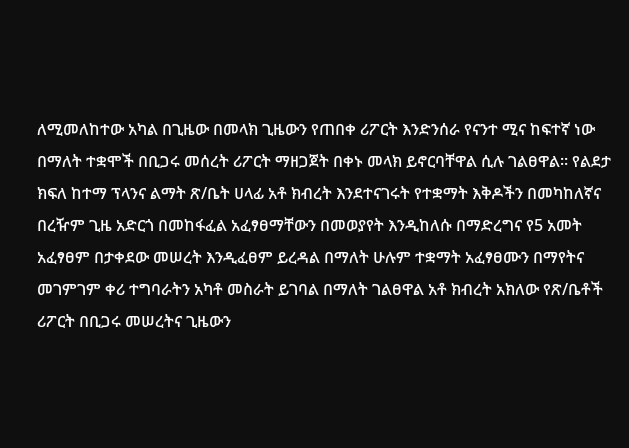ለሚመለከተው አካል በጊዜው በመላክ ጊዜውን የጠበቀ ሪፖርት እንድንሰራ የናንተ ሚና ከፍተኛ ነው በማለት ተቋሞች በቢጋሩ መሰረት ሪፖርት ማዘጋጀት በቀኑ መላክ ይኖርባቸዋል ሲሉ ገልፀዋል። የልደታ ክፍለ ከተማ ፕላንና ልማት ጽ/ቤት ሀላፊ አቶ ክብረት እንደተናገሩት የተቋማት እቅዶችን በመካከለኛና በረዥም ጊዜ አድርጎ በመከፋፈል አፈፃፀማቸውን በመወያየት እንዲከለሱ በማድረግና የ5 አመት አፈፃፀም በታቀደው መሠረት እንዲፈፀም ይረዳል በማለት ሁሉም ተቋማት አፈፃፀሙን በማየትና መገምገም ቀሪ ተግባራትን አካቶ መስራት ይገባል በማለት ገልፀዋል አቶ ክብረት አክለው የጽ/ቤቶች ሪፖርት በቢጋሩ መሠረትና ጊዜውን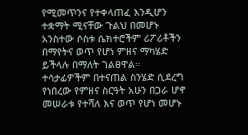የሚመጥንና የተቀላጠፈ እንዲሆን ተቋማት ሚናቸው ጉልህ በመሆኑ አንስተው ሶስቱ ሴክተሮችም ሪፖሪቶችን በማየትና ወጥ የሆነ ምዘና ማካሄድ ይችላሉ በማለት ገልፀዋል። ተሳታፊዎችም በተናጠል ስንሄድ ሲደረግ የነበረው የምዘና ስርዓት አሁን በጋራ ሆኖ መሠራቱ የተሻለ እና ወጥ የሆነ መሆኑ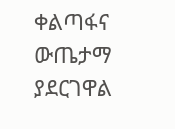ቀልጣፋና ውጤታማ ያደርገዋል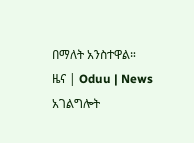በማለት አንስተዋል።
ዜና | Oduu | News
አገልግሎት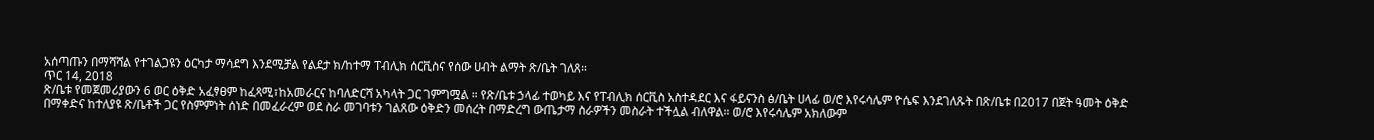አሰጣጡን በማሻሻል የተገልጋዩን ዕርካታ ማሳደግ እንደሚቻል የልደታ ክ/ከተማ ፐብሊክ ሰርቪስና የሰው ሀብት ልማት ጽ/ቤት ገለጸ።
ጥር 14, 2018
ጽ/ቤቱ የመጀመሪያውን 6 ወር ዕቅድ አፈፃፀም ከፈጻሚ፣ከአመራርና ከባለድርሻ አካላት ጋር ገምግሟል ። የጽ/ቤቱ ኃላፊ ተወካይ እና የፐብሊክ ሰርቪስ አስተዳደር እና ፋይናንስ ፅ/ቤት ሀላፊ ወ/ሮ እየሩሳሌም ዮሴፍ እንደገለጹት በጽ/ቤቱ በ2017 በጀት ዓመት ዕቅድ በማቀድና ከተለያዩ ጽ/ቤቶች ጋር የስምምነት ሰነድ በመፈራረም ወደ ስራ መገባቱን ገልጸው ዕቅድን መሰረት በማድረግ ውጤታማ ስራዎችን መስራት ተችሏል ብለዋል። ወ/ሮ እየሩሳሌም አክለውም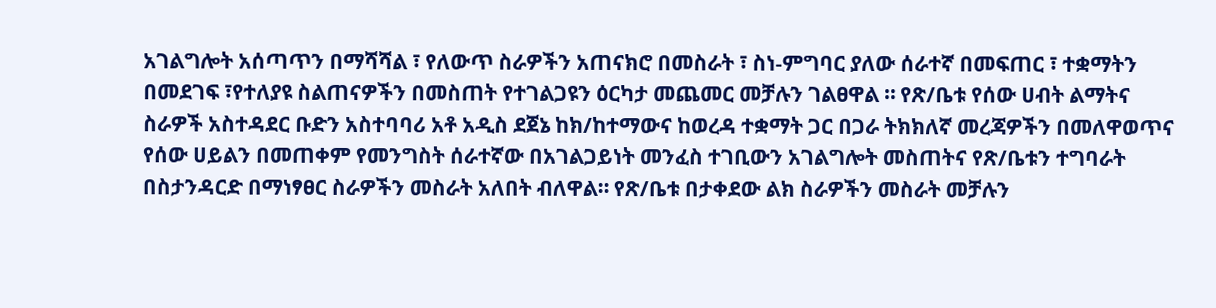አገልግሎት አሰጣጥን በማሻሻል ፣ የለውጥ ስራዎችን አጠናክሮ በመስራት ፣ ስነ-ምግባር ያለው ሰራተኛ በመፍጠር ፣ ተቋማትን በመደገፍ ፣የተለያዩ ስልጠናዎችን በመስጠት የተገልጋዩን ዕርካታ መጨመር መቻሉን ገልፀዋል ። የጽ/ቤቱ የሰው ሀብት ልማትና ስራዎች አስተዳደር ቡድን አስተባባሪ አቶ አዲስ ደጀኔ ከክ/ከተማውና ከወረዳ ተቋማት ጋር በጋራ ትክክለኛ መረጃዎችን በመለዋወጥና የሰው ሀይልን በመጠቀም የመንግስት ሰራተኛው በአገልጋይነት መንፈስ ተገቢውን አገልግሎት መስጠትና የጽ/ቤቱን ተግባራት በስታንዳርድ በማነፃፀር ስራዎችን መስራት አለበት ብለዋል። የጽ/ቤቱ በታቀደው ልክ ስራዎችን መስራት መቻሉን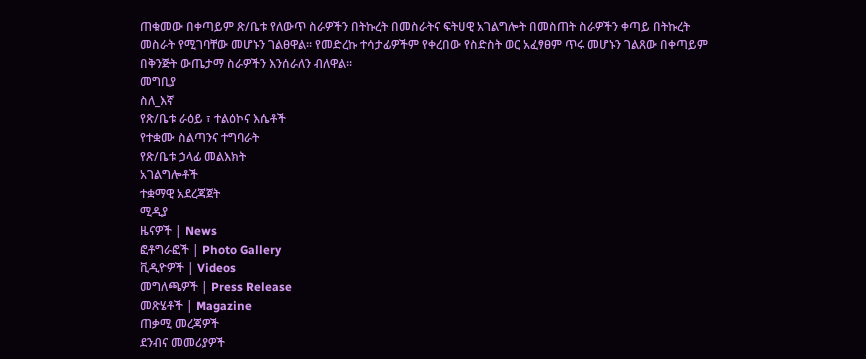ጠቁመው በቀጣይም ጽ/ቤቱ የለውጥ ስራዎችን በትኩረት በመስራትና ፍትሀዊ አገልግሎት በመስጠት ስራዎችን ቀጣይ በትኩረት መስራት የሚገባቸው መሆኑን ገልፀዋል። የመድረኩ ተሳታፊዎችም የቀረበው የስድስት ወር አፈፃፀም ጥሩ መሆኑን ገልጸው በቀጣይም በቅንጅት ውጤታማ ስራዎችን እንሰራለን ብለዋል።
መግቢያ
ስለ_እኛ
የጽ/ቤቱ ራዕይ ፣ ተልዕኮና እሴቶች
የተቋሙ ስልጣንና ተግባራት
የጽ/ቤቱ ኃላፊ መልእክት
አገልግሎቶች
ተቋማዊ አደረጃጀት
ሚዲያ
ዜናዎች | News
ፎቶግራፎች | Photo Gallery
ቪዲዮዎች | Videos
መግለጫዎች | Press Release
መጽሄቶች | Magazine
ጠቃሚ መረጃዎች
ደንብና መመሪያዎች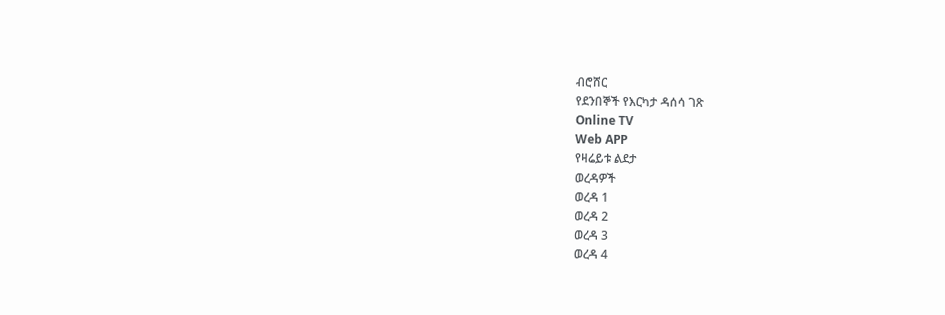ብሮሸር
የደንበኞች የእርካታ ዳሰሳ ገጽ
Online TV
Web APP
የዛሬይቱ ልደታ
ወረዳዎች
ወረዳ 1
ወረዳ 2
ወረዳ 3
ወረዳ 4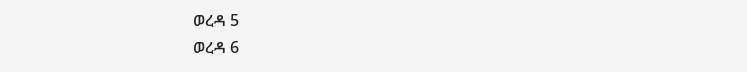ወረዳ 5
ወረዳ 6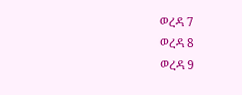ወረዳ 7
ወረዳ 8
ወረዳ 9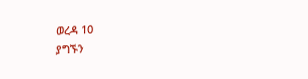ወረዳ 10
ያግኙን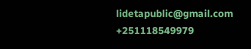lidetapublic@gmail.com
+251118549979